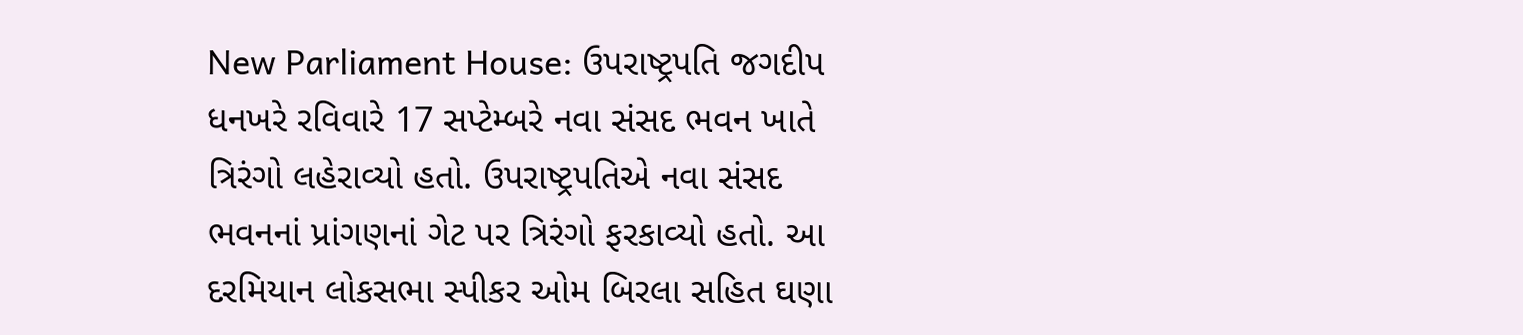New Parliament House: ઉપરાષ્ટ્રપતિ જગદીપ ધનખરે રવિવારે 17 સપ્ટેમ્બરે નવા સંસદ ભવન ખાતે ત્રિરંગો લહેરાવ્યો હતો. ઉપરાષ્ટ્રપતિએ નવા સંસદ ભવનનાં પ્રાંગણનાં ગેટ પર ત્રિરંગો ફરકાવ્યો હતો. આ દરમિયાન લોકસભા સ્પીકર ઓમ બિરલા સહિત ઘણા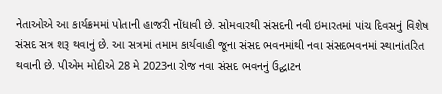નેતાઓએ આ કાર્યક્રમમાં પોતાની હાજરી નોંધાવી છે. સોમવારથી સંસદની નવી ઇમારતમાં પાંચ દિવસનું વિશેષ સંસદ સત્ર શરૂ થવાનું છે. આ સત્રમાં તમામ કાર્યવાહી જૂના સંસદ ભવનમાંથી નવા સંસદભવનમાં સ્થાનાંતરિત થવાની છે. પીએમ મોદીએ 28 મે 2023ના રોજ નવા સંસદ ભવનનું ઉદ્ઘાટન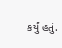કર્યું હતું.